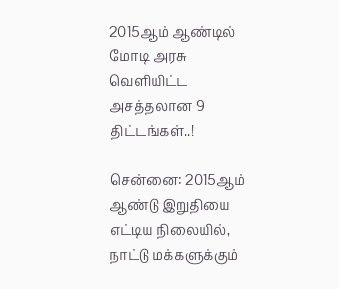2015ஆம் ஆண்டில் மோடி அரசு வெளியிட்ட அசத்தலான 9 திட்டங்கள்..!

சென்னை: 2015ஆம் ஆண்டு இறுதியை எட்டிய நிலையில், நாட்டு மக்களுக்கும்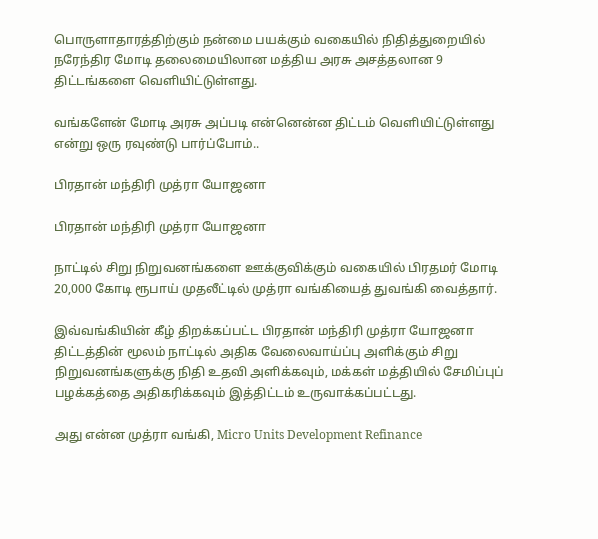பொருளாதாரத்திற்கும் நன்மை பயக்கும் வகையில் நிதித்துறையில் நரேந்திர மோடி தலைமையிலான மத்திய அரசு அசத்தலான 9 திட்டங்களை வெளியிட்டுள்ளது.

வங்களேன் மோடி அரசு அப்படி என்னென்ன திட்டம் வெளியிட்டுள்ளது என்று ஒரு ரவுண்டு பார்ப்போம்..

பிரதான் மந்திரி முத்ரா யோஜனா

பிரதான் மந்திரி முத்ரா யோஜனா

நாட்டில் சிறு நிறுவனங்களை ஊக்குவிக்கும் வகையில் பிரதமர் மோடி 20,000 கோடி ரூபாய் முதலீட்டில் முத்ரா வங்கியைத் துவங்கி வைத்தார்.

இவ்வங்கியின் கீழ் திறக்கப்பட்ட பிரதான் மந்திரி முத்ரா யோஜனா திட்டத்தின் மூலம் நாட்டில் அதிக வேலைவாய்ப்பு அளிக்கும் சிறு நிறுவனங்களுக்கு நிதி உதவி அளிக்கவும், மக்கள் மத்தியில் சேமிப்புப் பழக்கத்தை அதிகரிக்கவும் இத்திட்டம் உருவாக்கப்பட்டது.

அது என்ன முத்ரா வங்கி, Micro Units Development Refinance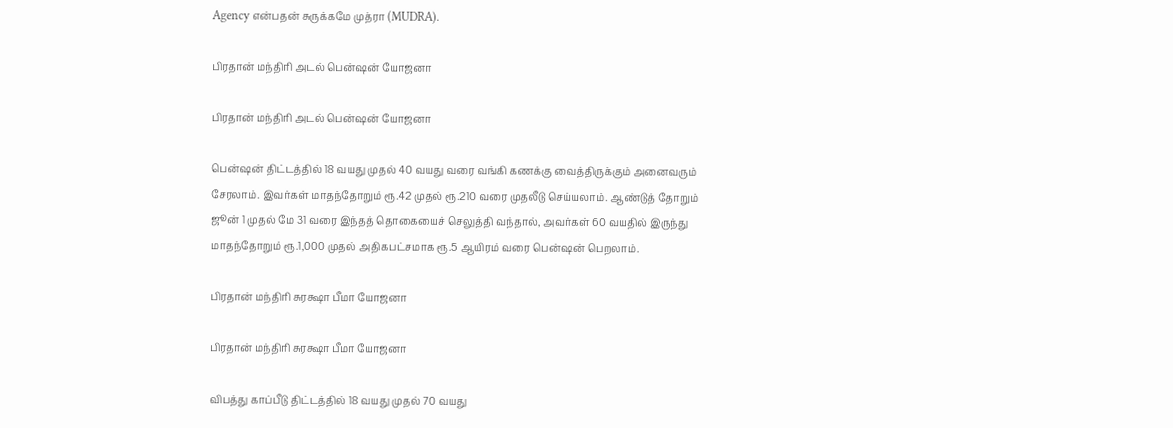Agency என்பதன் சுருக்கமே முத்ரா (MUDRA).

பிரதான் மந்திரி அடல் பென்ஷன் யோஜனா

பிரதான் மந்திரி அடல் பென்ஷன் யோஜனா

பென்ஷன் திட்டத்தில் 18 வயது முதல் 40 வயது வரை வங்கி கணக்கு வைத்திருக்கும் அனைவரும் சேரலாம். இவர்கள் மாதந்தோறும் ரூ.42 முதல் ரூ.210 வரை முதலீடு செய்யலாம். ஆண்டுத் தோறும் ஜூன் 1 முதல் மே 31 வரை இந்தத் தொகையைச் செலுத்தி வந்தால், அவர்கள் 60 வயதில் இருந்து மாதந்தோறும் ரூ.1,000 முதல் அதிகபட்சமாக ரூ.5 ஆயிரம் வரை பென்ஷன் பெறலாம்.

பிரதான் மந்திரி சுரக்ஷா பீமா யோஜனா

பிரதான் மந்திரி சுரக்ஷா பீமா யோஜனா

விபத்து காப்பீடு திட்டத்தில் 18 வயது முதல் 70 வயது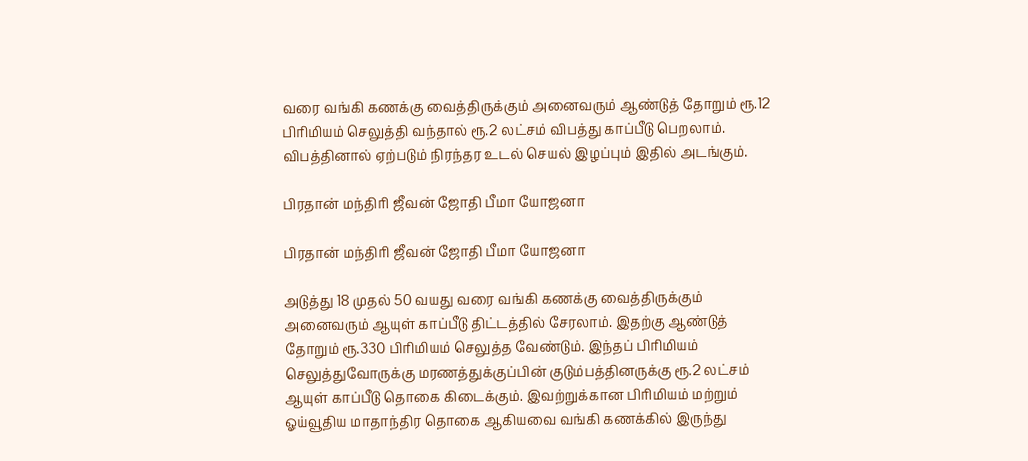வரை வங்கி கணக்கு வைத்திருக்கும் அனைவரும் ஆண்டுத் தோறும் ரூ.12 பிரிமியம் செலுத்தி வந்தால் ரூ.2 லட்சம் விபத்து காப்பீடு பெறலாம். விபத்தினால் ஏற்படும் நிரந்தர உடல் செயல் இழப்பும் இதில் அடங்கும்.

பிரதான் மந்திரி ஜீவன் ஜோதி பீமா யோஜனா

பிரதான் மந்திரி ஜீவன் ஜோதி பீமா யோஜனா

அடுத்து 18 முதல் 50 வயது வரை வங்கி கணக்கு வைத்திருக்கும் அனைவரும் ஆயுள் காப்பீடு திட்டத்தில் சேரலாம். இதற்கு ஆண்டுத் தோறும் ரூ.330 பிரிமியம் செலுத்த வேண்டும். இந்தப் பிரிமியம் செலுத்துவோருக்கு மரணத்துக்குப்பின் குடும்பத்தினருக்கு ரூ.2 லட்சம் ஆயுள் காப்பீடு தொகை கிடைக்கும். இவற்றுக்கான பிரிமியம் மற்றும் ஓய்வூதிய மாதாந்திர தொகை ஆகியவை வங்கி கணக்கில் இருந்து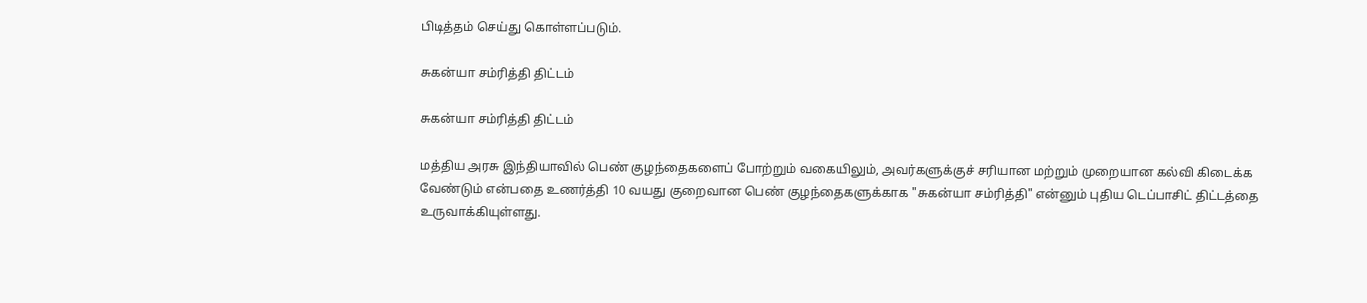பிடித்தம் செய்து கொள்ளப்படும்.

சுகன்யா சம்ரித்தி திட்டம்

சுகன்யா சம்ரித்தி திட்டம்

மத்திய அரசு இந்தியாவில் பெண் குழந்தைகளைப் போற்றும் வகையிலும், அவர்களுக்குச் சரியான மற்றும் முறையான கல்வி கிடைக்க வேண்டும் என்பதை உணர்த்தி 10 வயது குறைவான பெண் குழந்தைகளுக்காக "சுகன்யா சம்ரித்தி" என்னும் புதிய டெப்பாசிட் திட்டத்தை உருவாக்கியுள்ளது.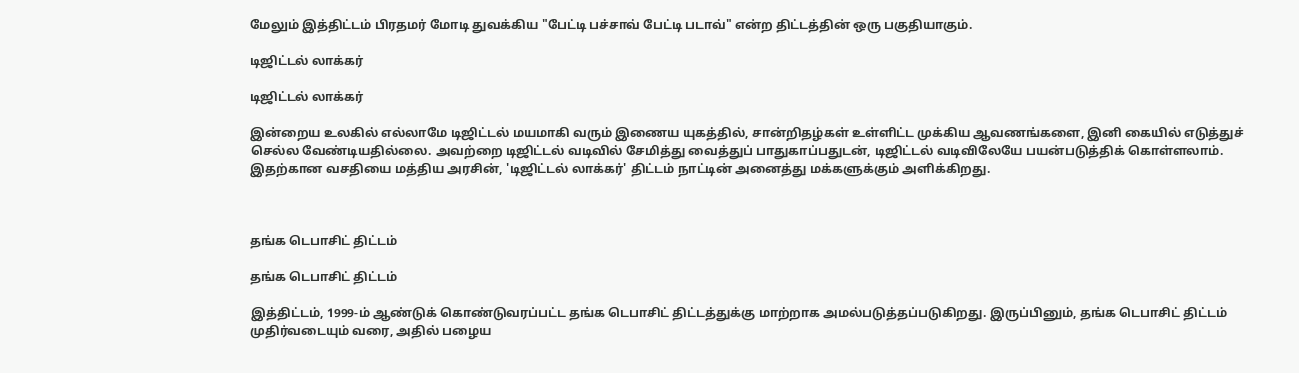மேலும் இத்திட்டம் பிரதமர் மோடி துவக்கிய "பேட்டி பச்சாவ் பேட்டி படாவ்" என்ற திட்டத்தின் ஒரு பகுதியாகும்.

டிஜிட்டல் லாக்கர்

டிஜிட்டல் லாக்கர்

இன்றைய உலகில் எல்லாமே டிஜிட்டல் மயமாகி வரும் இணைய யுகத்தில், சான்றிதழ்கள் உள்ளிட்ட முக்கிய ஆவணங்களை, இனி கையில் எடுத்துச் செல்ல வேண்டியதில்லை. அவற்றை டிஜிட்டல் வடிவில் சேமித்து வைத்துப் பாதுகாப்பதுடன், டிஜிட்டல் வடிவிலேயே பயன்படுத்திக் கொள்ளலாம். இதற்கான வசதியை மத்திய அரசின், 'டிஜிட்டல் லாக்கர்' திட்டம் நாட்டின் அனைத்து மக்களுக்கும் அளிக்கிறது.



தங்க டெபாசிட் திட்டம்

தங்க டெபாசிட் திட்டம்

இத்திட்டம், 1999-ம் ஆண்டுக் கொண்டுவரப்பட்ட தங்க டெபாசிட் திட்டத்துக்கு மாற்றாக அமல்படுத்தப்படுகிறது. இருப்பினும், தங்க டெபாசிட் திட்டம் முதிர்வடையும் வரை, அதில் பழைய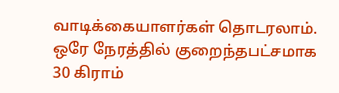வாடிக்கையாளர்கள் தொடரலாம். ஒரே நேரத்தில் குறைந்தபட்சமாக 30 கிராம்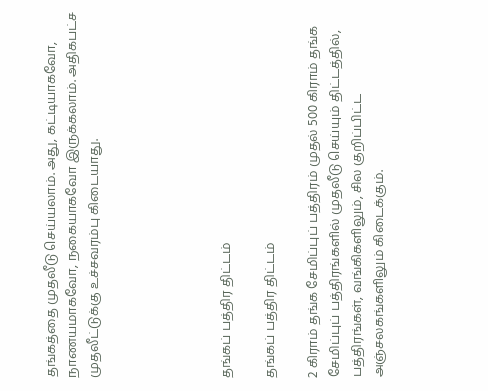தங்கத்தை முதலீடு செய்யலாம். அது, கட்டியாகவோ, நாணயமாகவோ, நகையாகவோ இருக்கலாம். அதிகபட்ச முதலீட்டுக்கு உச்சவரம்பு கிடையாது.





தங்கப் பத்திர திட்டம்

தங்கப் பத்திர திட்டம்

2 கிராம் தங்க சேமிப்புப் பத்திரம் முதல் 500 கிராம் தங்க சேமிப்புப் பத்திரங்களில் முதலீடு செய்யும் திட்டத்தில், பத்திரங்கள், வங்கிகளிலும், சில குறிப்பிட்ட அஞ்சலகங்களிலும் கிடைக்கும்.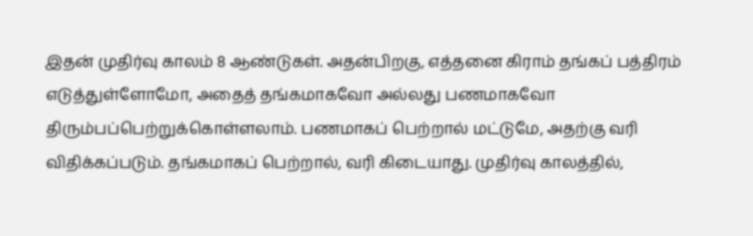இதன் முதிர்வு காலம் 8 ஆண்டுகள். அதன்பிறகு, எத்தனை கிராம் தங்கப் பத்திரம் எடுத்துள்ளோமோ, அதைத் தங்கமாகவோ அல்லது பணமாகவோ திரும்பப்பெற்றுக்கொள்ளலாம். பணமாகப் பெற்றால் மட்டுமே, அதற்கு வரி விதிக்கப்படும். தங்கமாகப் பெற்றால், வரி கிடையாது. முதிர்வு காலத்தில்,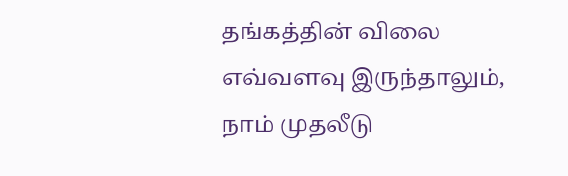தங்கத்தின் விலை எவ்வளவு இருந்தாலும், நாம் முதலீடு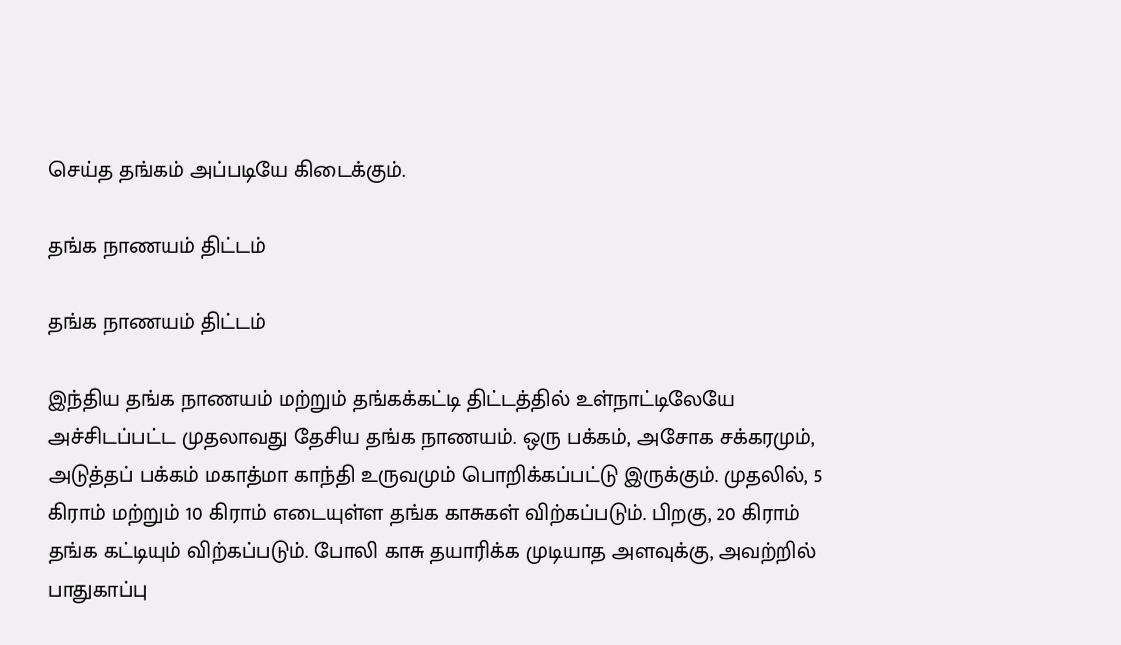செய்த தங்கம் அப்படியே கிடைக்கும்.

தங்க நாணயம் திட்டம்

தங்க நாணயம் திட்டம்

இந்திய தங்க நாணயம் மற்றும் தங்கக்கட்டி திட்டத்தில் உள்நாட்டிலேயே அச்சிடப்பட்ட முதலாவது தேசிய தங்க நாணயம். ஒரு பக்கம், அசோக சக்கரமும், அடுத்தப் பக்கம் மகாத்மா காந்தி உருவமும் பொறிக்கப்பட்டு இருக்கும். முதலில், 5 கிராம் மற்றும் 10 கிராம் எடையுள்ள தங்க காசுகள் விற்கப்படும். பிறகு, 20 கிராம் தங்க கட்டியும் விற்கப்படும். போலி காசு தயாரிக்க முடியாத அளவுக்கு, அவற்றில் பாதுகாப்பு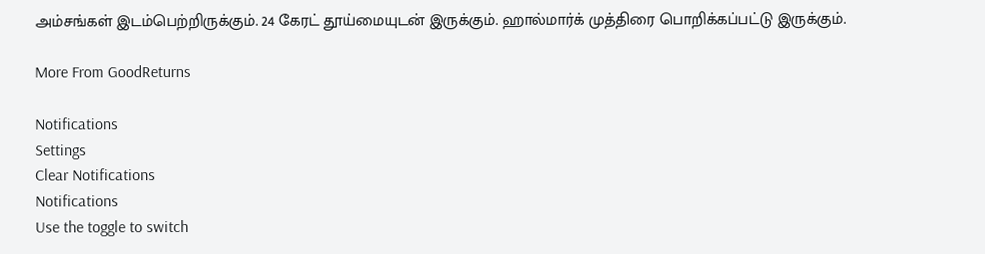அம்சங்கள் இடம்பெற்றிருக்கும். 24 கேரட் தூய்மையுடன் இருக்கும். ஹால்மார்க் முத்திரை பொறிக்கப்பட்டு இருக்கும்.

More From GoodReturns

Notifications
Settings
Clear Notifications
Notifications
Use the toggle to switch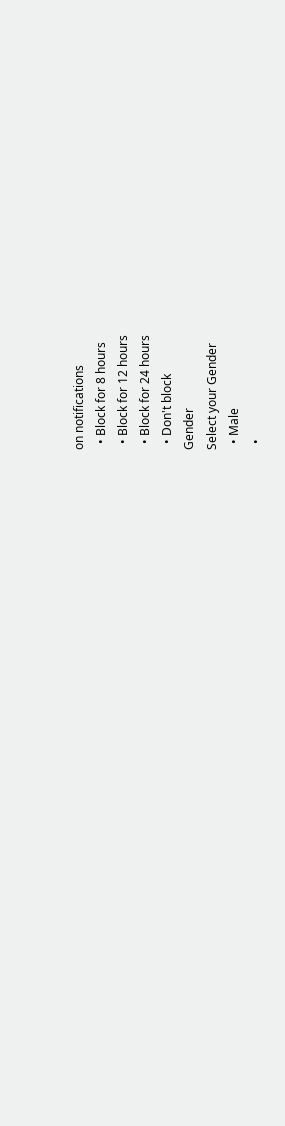on notifications
  • Block for 8 hours
  • Block for 12 hours
  • Block for 24 hours
  • Don't block
Gender
Select your Gender
  • Male
  •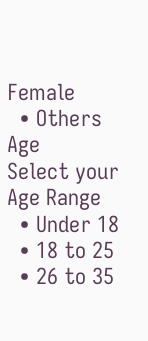Female
  • Others
Age
Select your Age Range
  • Under 18
  • 18 to 25
  • 26 to 35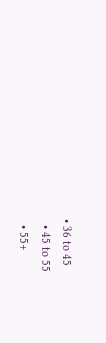• 36 to 45
  • 45 to 55
  • 55+